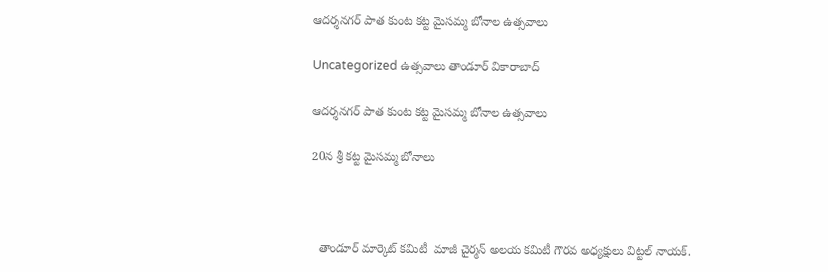ఆదర్శనగర్ పాత కుంట కట్ట మైసమ్మ బోనాల ఉత్సవాలు

Uncategorized ఉత్సవాలు తాండూర్ వికారాబాద్

ఆదర్శనగర్ పాత కుంట కట్ట మైసమ్మ బోనాల ఉత్సవాలు

20న శ్రీ కట్ట మైసమ్మ బోనాలు



  తాండూర్ మార్కెట్ కమిటీ  మాజీ చైర్మన్ అలయ కమిటీ గౌరవ అధ్యక్షులు విట్టల్ నాయక్.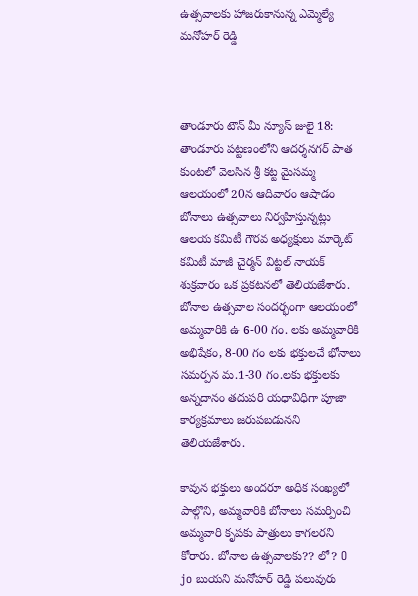ఉత్సవాలకు హాజరుకానున్న ఎమ్మెల్యే మనోహర్ రెడ్డి



తాండూరు టౌన్ మీ న్యూస్ జులై 18: తాండూరు పట్టణంలోని ఆదర్శనగర్ పాత కుంటలో వెలసిన శ్రీ కట్ట మైసమ్మ ఆలయంలో 20న ఆదివారం ఆషాడం బోనాలు ఉత్సవాలు నిర్వహిస్తున్నట్లు ఆలయ కమిటీ గౌరవ అధ్యక్షులు మార్కెట్ కమిటీ మాజీ చైర్మన్ విట్టల్ నాయక్ శుక్రవారం ఒక ప్రకటనలో తెలియజేశారు. బోనాల ఉత్సవాల సందర్భంగా ఆలయంలో అమ్మవారికి ఉ 6-00 గం. లకు అమ్మవారికి అభిషేకం, 8-00 గం లకు భక్తులచే భోనాలు సమర్పన మ.1-30 గం.లకు భక్తులకు అన్నదానం తదుపరి యధావిధిగా పూజా కార్యక్రమాలు జరుపబడునని తెలియజేశారు.

కావున భక్తులు అందరూ అధిక సంఖ్యలో పాల్గొని, అమ్మవారికి బోనాలు సమర్పించి అమ్మవారి కృపకు పాత్రులు కాగలరని కోరారు. బోనాల ఉత్సవాలకు?? లో? O jo బుయని మనోహర్ రెడ్డి పలువురు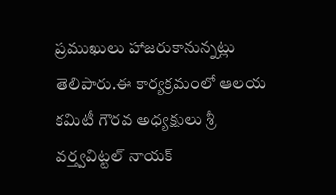ప్రముఖులు హాజరుకానున్నట్లు తెలిపారు.ఈ కార్యక్రమంలో ఆలయ కమిటీ గౌరవ అధ్యక్షులు శ్రీ వర్త్వవిట్టల్ నాయక్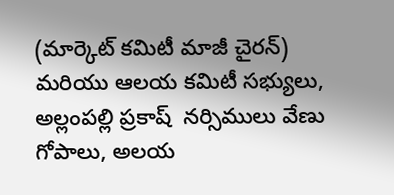(మార్కెట్ కమిటీ మాజీ చైరన్) మరియు ఆలయ కమిటీ సభ్యులు, అల్లంపల్లి ప్రకాష్  నర్సిములు వేణు గోపాలు, అలయ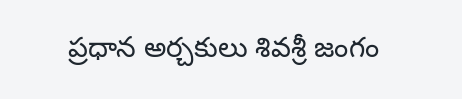ప్రధాన అర్చకులు శివశ్రీ జంగం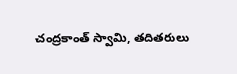చంద్రకాంత్ స్వామి, తదితరులు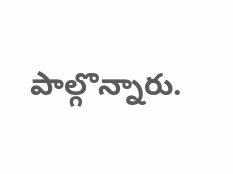పాల్గొన్నారు.